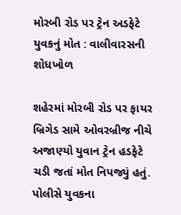મોરબી રોડ પર ટ્રેન અડફેટે યુવકનું મોત : વાલીવારસની શોધખોળ

શહેરમાં મોરબી રોડ પર ફાયર બ્રિગેડ સામે ઓવરબ્રીજ નીચે અજાણ્યો યુવાન ટ્રેન હડફેટે ચડી જતાં મોત નિપજ્યું હતું. પોલીસે યુવકના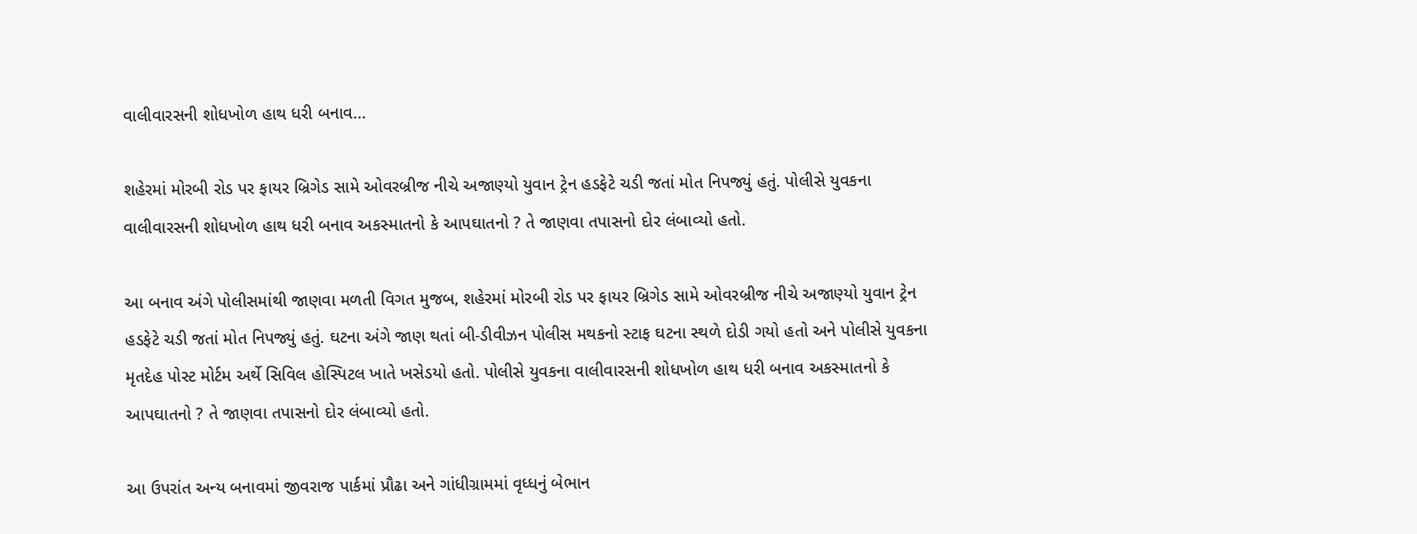વાલીવારસની શોધખોળ હાથ ધરી બનાવ…

શહેરમાં મોરબી રોડ પર ફાયર બ્રિગેડ સામે ઓવરબ્રીજ નીચે અજાણ્યો યુવાન ટ્રેન હડફેટે ચડી જતાં મોત નિપજ્યું હતું. પોલીસે યુવકના વાલીવારસની શોધખોળ હાથ ધરી બનાવ અકસ્માતનો કે આપઘાતનો ? તે જાણવા તપાસનો દોર લંબાવ્યો હતો.

આ બનાવ અંગે પોલીસમાંથી જાણવા મળતી વિગત મુજબ, શહેરમાં મોરબી રોડ પર ફાયર બ્રિગેડ સામે ઓવરબ્રીજ નીચે અજાણ્યો યુવાન ટ્રેન હડફેટે ચડી જતાં મોત નિપજ્યું હતું. ઘટના અંગે જાણ થતાં બી-ડીવીઝન પોલીસ મથકનો સ્ટાફ ઘટના સ્થળે દોડી ગયો હતો અને પોલીસે યુવકના મૃતદેહ પોસ્ટ મોર્ટમ અર્થે સિવિલ હોસ્પિટલ ખાતે ખસેડયો હતો. પોલીસે યુવકના વાલીવારસની શોધખોળ હાથ ધરી બનાવ અકસ્માતનો કે આપઘાતનો ? તે જાણવા તપાસનો દોર લંબાવ્યો હતો.

આ ઉપરાંત અન્ય બનાવમાં જીવરાજ પાર્કમાં પ્રૌઢા અને ગાંધીગ્રામમાં વૃધ્ધનું બેભાન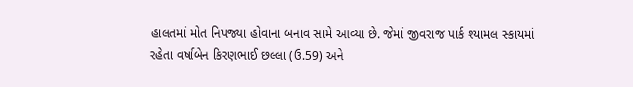હાલતમાં મોત નિપજ્યા હોવાના બનાવ સામે આવ્યા છે. જેમાં જીવરાજ પાર્ક શ્યામલ સ્કાયમાં રહેતા વર્ષાબેન કિરણભાઈ છલ્લા (ઉ.59) અને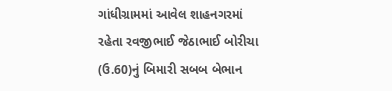ગાંધીગ્રામમાં આવેલ શાહનગરમાં રહેતા રવજીભાઈ જેઠાભાઈ બોરીચા (ઉ.60)નું બિમારી સબબ બેભાન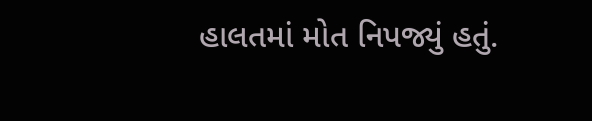હાલતમાં મોત નિપજ્યું હતું.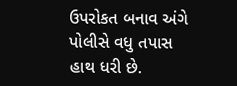ઉપરોકત બનાવ અંગે પોલીસે વધુ તપાસ હાથ ધરી છે.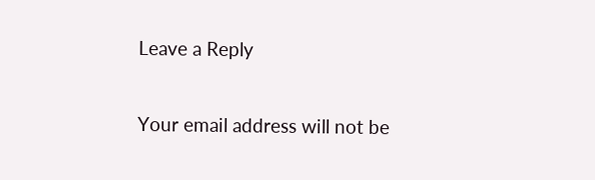Leave a Reply

Your email address will not be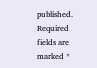published. Required fields are marked *